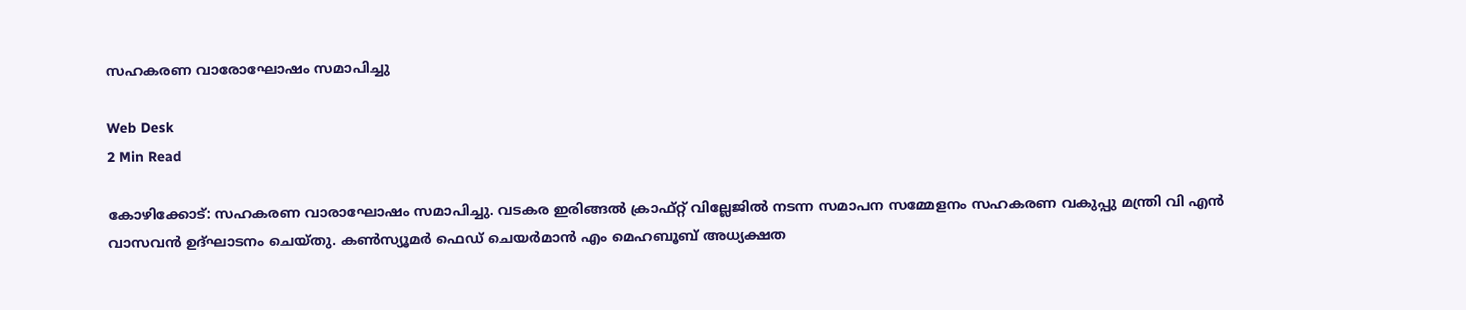സഹകരണ വാരോഘോഷം സമാപിച്ചു

Web Desk
2 Min Read

കോഴിക്കോട്: സഹകരണ വാരാഘോഷം സമാപിച്ചു. വടകര ഇരിങ്ങല്‍ ക്രാഫ്റ്റ് വില്ലേജില്‍ നടന്ന സമാപന സമ്മേളനം സഹകരണ വകുപ്പു മന്ത്രി വി എന്‍ വാസവന്‍ ഉദ്ഘാടനം ചെയ്തു. കണ്‍സ്യൂമര്‍ ഫെഡ് ചെയര്‍മാന്‍ എം മെഹബൂബ് അധ്യക്ഷത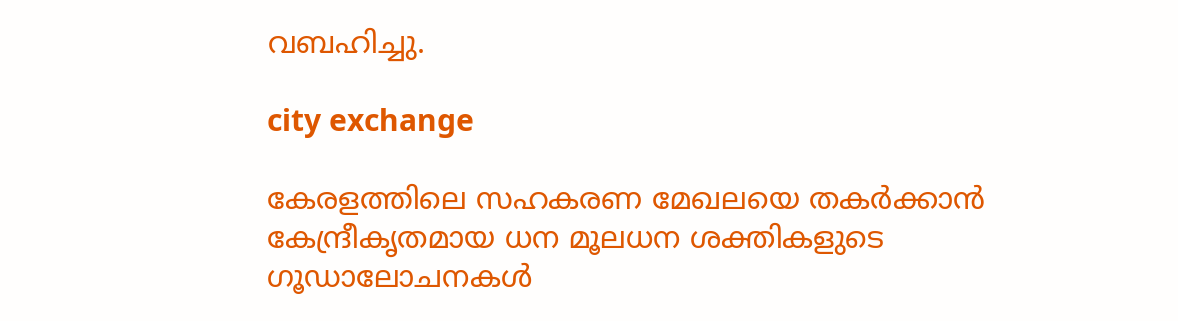വബഹിച്ചു.

city exchange

കേരളത്തിലെ സഹകരണ മേഖലയെ തകര്‍ക്കാന്‍ കേന്ദ്രീകൃതമായ ധന മൂലധന ശക്തികളുടെ ഗൂഡാലോചനകള്‍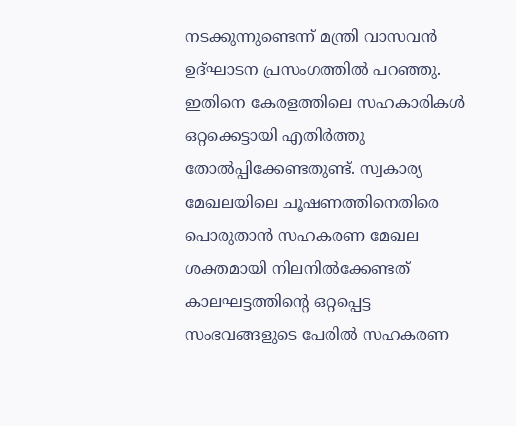നടക്കുന്നുണ്ടെന്ന് മന്ത്രി വാസവന്‍ ഉദ്ഘാടന പ്രസംഗത്തില്‍ പറഞ്ഞു. ഇതിനെ കേരളത്തിലെ സഹകാരികള്‍ ഒറ്റക്കെട്ടായി എതിര്‍ത്തു തോല്‍പ്പിക്കേണ്ടതുണ്ട്. സ്വകാര്യ മേഖലയിലെ ചൂഷണത്തിനെതിരെ പൊരുതാന്‍ സഹകരണ മേഖല ശക്തമായി നിലനില്‍ക്കേണ്ടത് കാലഘട്ടത്തിന്റെ ഒറ്റപ്പെട്ട സംഭവങ്ങളുടെ പേരില്‍ സഹകരണ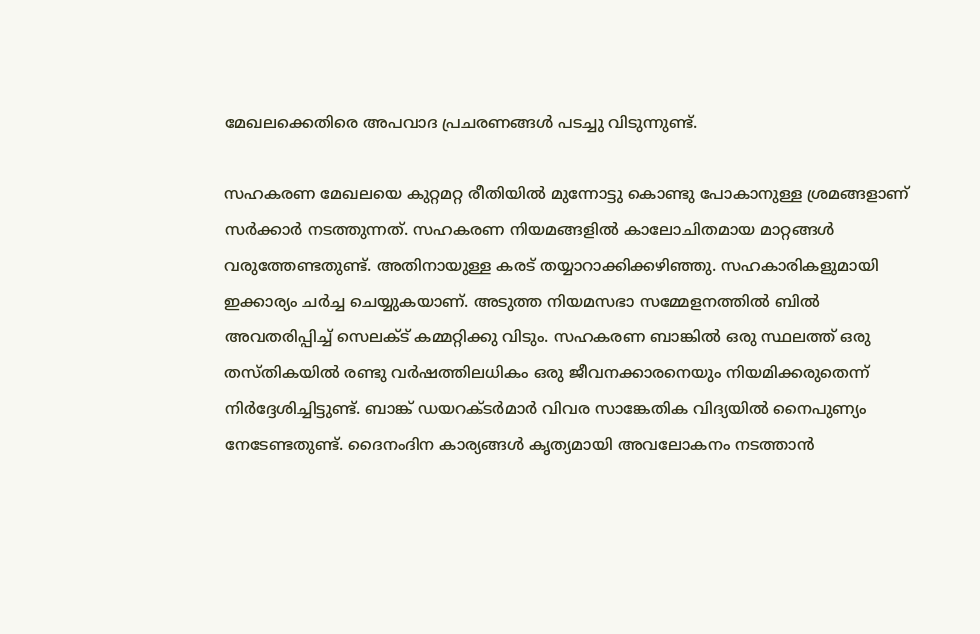മേഖലക്കെതിരെ അപവാദ പ്രചരണങ്ങള്‍ പടച്ചു വിടുന്നുണ്ട്.

സഹകരണ മേഖലയെ കുറ്റമറ്റ രീതിയില്‍ മുന്നോട്ടു കൊണ്ടു പോകാനുള്ള ശ്രമങ്ങളാണ് സര്‍ക്കാര്‍ നടത്തുന്നത്. സഹകരണ നിയമങ്ങളില്‍ കാലോചിതമായ മാറ്റങ്ങള്‍ വരുത്തേണ്ടതുണ്ട്. അതിനായുള്ള കരട് തയ്യാറാക്കിക്കഴിഞ്ഞു. സഹകാരികളുമായി ഇക്കാര്യം ചര്‍ച്ച ചെയ്യുകയാണ്. അടുത്ത നിയമസഭാ സമ്മേളനത്തില്‍ ബില്‍ അവതരിപ്പിച്ച് സെലക്ട് കമ്മറ്റിക്കു വിടും. സഹകരണ ബാങ്കില്‍ ഒരു സ്ഥലത്ത് ഒരു തസ്തികയില്‍ രണ്ടു വര്‍ഷത്തിലധികം ഒരു ജീവനക്കാരനെയും നിയമിക്കരുതെന്ന് നിര്‍ദ്ദേശിച്ചിട്ടുണ്ട്. ബാങ്ക് ഡയറക്ടര്‍മാര്‍ വിവര സാങ്കേതിക വിദ്യയില്‍ നൈപുണ്യം നേടേണ്ടതുണ്ട്. ദൈനംദിന കാര്യങ്ങള്‍ കൃത്യമായി അവലോകനം നടത്താന്‍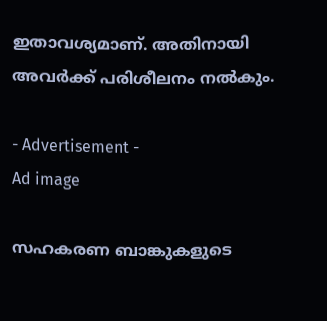ഇതാവശ്യമാണ്. അതിനായി അവര്‍ക്ക് പരിശീലനം നല്‍കും.

- Advertisement -
Ad image

സഹകരണ ബാങ്കുകളുടെ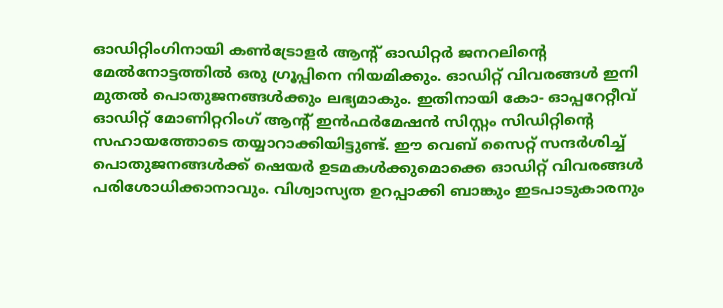ഓഡിറ്റിംഗിനായി കണ്‍ട്രോളര്‍ ആന്റ് ഓഡിറ്റര്‍ ജനറലിന്റെ മേല്‍നോട്ടത്തില്‍ ഒരു ഗ്രൂപ്പിനെ നിയമിക്കും. ഓഡിറ്റ് വിവരങ്ങള്‍ ഇനി മുതല്‍ പൊതുജനങ്ങള്‍ക്കും ലഭ്യമാകും. ഇതിനായി കോ- ഓപ്പറേറ്റീവ് ഓഡിറ്റ് മോണിറ്ററിംഗ് ആന്റ് ഇന്‍ഫര്‍മേഷന്‍ സിസ്റ്റം സിഡിറ്റിന്റെ സഹായത്തോടെ തയ്യാറാക്കിയിട്ടുണ്ട്. ഈ വെബ് സൈറ്റ് സന്ദര്‍ശിച്ച് പൊതുജനങ്ങള്‍ക്ക് ഷെയര്‍ ഉടമകള്‍ക്കുമൊക്കെ ഓഡിറ്റ് വിവരങ്ങള്‍ പരിശോധിക്കാനാവും. വിശ്വാസ്യത ഉറപ്പാക്കി ബാങ്കും ഇടപാടുകാരനും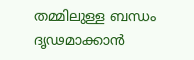തമ്മിലുള്ള ബന്ധം ദൃഢമാക്കാന്‍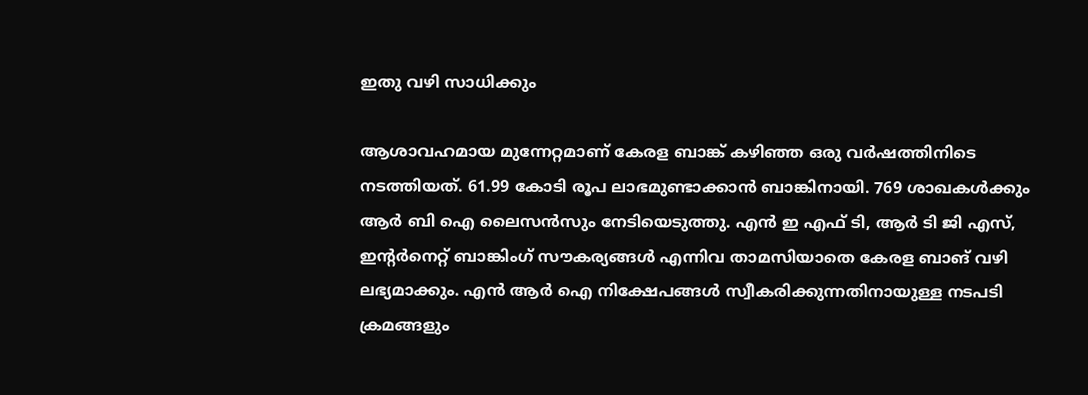ഇതു വഴി സാധിക്കും

ആശാവഹമായ മുന്നേറ്റമാണ് കേരള ബാങ്ക് കഴിഞ്ഞ ഒരു വര്‍ഷത്തിനിടെ നടത്തിയത്. 61.99 കോടി രൂപ ലാഭമുണ്ടാക്കാന്‍ ബാങ്കിനായി. 769 ശാഖകള്‍ക്കും ആര്‍ ബി ഐ ലൈസന്‍സും നേടിയെടുത്തു. എന്‍ ഇ എഫ് ടി, ആര്‍ ടി ജി എസ്, ഇന്റര്‍നെറ്റ് ബാങ്കിംഗ് സൗകര്യങ്ങള്‍ എന്നിവ താമസിയാതെ കേരള ബാങ് വഴി ലഭ്യമാക്കും. എന്‍ ആര്‍ ഐ നിക്ഷേപങ്ങള്‍ സ്വീകരിക്കുന്നതിനായുള്ള നടപടി ക്രമങ്ങളും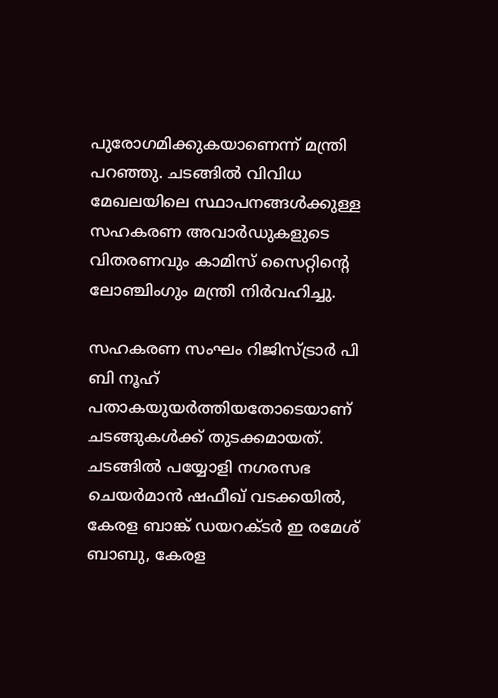പുരോഗമിക്കുകയാണെന്ന് മന്ത്രി പറഞ്ഞു. ചടങ്ങില്‍ വിവിധ മേഖലയിലെ സ്ഥാപനങ്ങള്‍ക്കുള്ള സഹകരണ അവാര്‍ഡുകളുടെ വിതരണവും കാമിസ് സൈറ്റിന്റെ ലോഞ്ചിംഗും മന്ത്രി നിര്‍വഹിച്ചു.

സഹകരണ സംഘം റിജിസ്ട്രാര്‍ പി ബി നൂഹ് പതാകയുയര്‍ത്തിയതോടെയാണ് ചടങ്ങുകള്‍ക്ക് തുടക്കമായത്. ചടങ്ങില്‍ പയ്യോളി നഗരസഭ ചെയര്‍മാന്‍ ഷഫീഖ് വടക്കയില്‍, കേരള ബാങ്ക് ഡയറക്ടര്‍ ഇ രമേശ് ബാബു, കേരള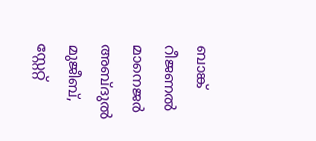ബാങ്ക് റീജണല്‍ മാനെജര്‍ അബ്ദുല്‍ മുജീബ്, സ്റ്റേറ്റ്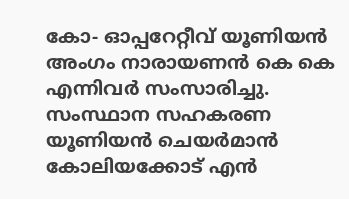കോ- ഓപ്പറേറ്റീവ് യൂണിയന്‍ അംഗം നാരായണന്‍ കെ കെ എന്നിവര്‍ സംസാരിച്ചു. സംസ്ഥാന സഹകരണ യൂണിയന്‍ ചെയര്‍മാന്‍ കോലിയക്കോട് എന്‍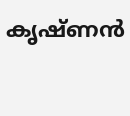കൃഷ്ണന്‍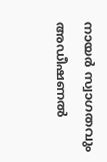നായര്‍ സ്വാഗതവും അഡീഷണല്‍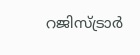റജിസ്ട്രാര്‍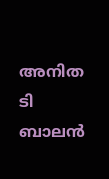അനിത ടി ബാലന്‍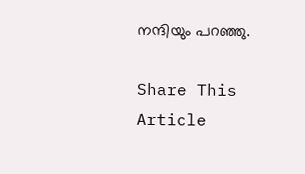നന്ദിയും പറഞ്ഞു.

Share This Article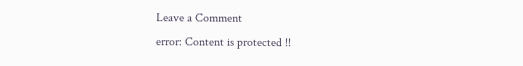Leave a Comment
error: Content is protected !!